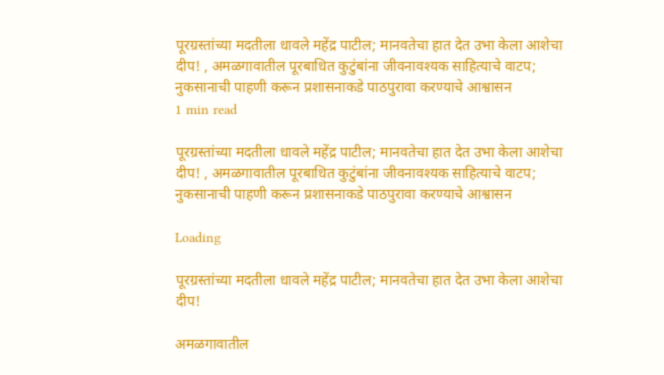पूरग्रस्तांच्या मदतीला धावले महेंद्र पाटील; मानवतेचा हात देत उभा केला आशेचा दीप! , अमळगावातील पूरबाधित कुटुंबांना जीवनावश्यक साहित्याचे वाटप; नुकसानाची पाहणी करून प्रशासनाकडे पाठपुरावा करण्याचे आश्वासन
1 min read

पूरग्रस्तांच्या मदतीला धावले महेंद्र पाटील; मानवतेचा हात देत उभा केला आशेचा दीप! , अमळगावातील पूरबाधित कुटुंबांना जीवनावश्यक साहित्याचे वाटप; नुकसानाची पाहणी करून प्रशासनाकडे पाठपुरावा करण्याचे आश्वासन

Loading

पूरग्रस्तांच्या मदतीला धावले महेंद्र पाटील; मानवतेचा हात देत उभा केला आशेचा दीप!

अमळगावातील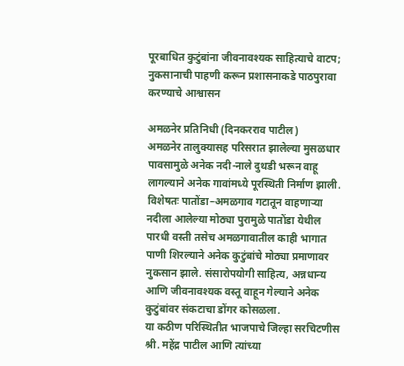पूरबाधित कुटुंबांना जीवनावश्यक साहित्याचे वाटप; नुकसानाची पाहणी करून प्रशासनाकडे पाठपुरावा करण्याचे आश्वासन

अमळनेर प्रतिनिधी (दिनकरराव पाटील)
अमळनेर तालुक्यासह परिसरात झालेल्या मुसळधार पावसामुळे अनेक नदी-नाले दुथडी भरून वाहू लागल्याने अनेक गावांमध्ये पूरस्थिती निर्माण झाली. विशेषतः पातोंडा–अमळगाव गटातून वाहणाऱ्या नदीला आलेल्या मोठ्या पुरामुळे पातोंडा येथील पारधी वस्ती तसेच अमळगावातील काही भागात पाणी शिरल्याने अनेक कुटुंबांचे मोठ्या प्रमाणावर नुकसान झाले. संसारोपयोगी साहित्य, अन्नधान्य आणि जीवनावश्यक वस्तू वाहून गेल्याने अनेक कुटुंबांवर संकटाचा डोंगर कोसळला.
या कठीण परिस्थितीत भाजपाचे जिल्हा सरचिटणीस श्री. महेंद्र पाटील आणि त्यांच्या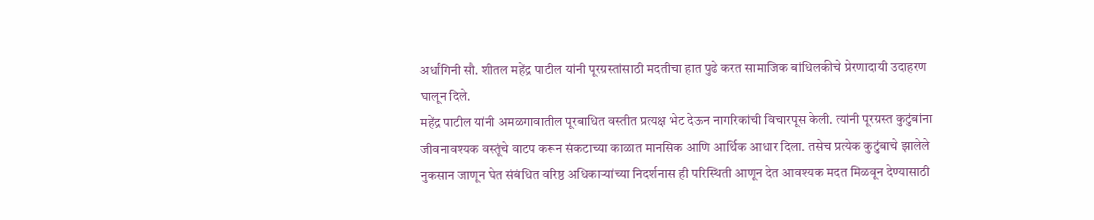अर्धांगिनी सौ. शीतल महेंद्र पाटील यांनी पूरग्रस्तांसाठी मदतीचा हात पुढे करत सामाजिक बांधिलकीचे प्रेरणादायी उदाहरण घालून दिले.
महेंद्र पाटील यांनी अमळगावातील पूरबाधित वस्तीत प्रत्यक्ष भेट देऊन नागरिकांची विचारपूस केली. त्यांनी पूरग्रस्त कुटुंबांना जीवनावश्यक वस्तूंचे वाटप करून संकटाच्या काळात मानसिक आणि आर्थिक आधार दिला. तसेच प्रत्येक कुटुंबाचे झालेले नुकसान जाणून घेत संबंधित वरिष्ठ अधिकाऱ्यांच्या निदर्शनास ही परिस्थिती आणून देत आवश्यक मदत मिळवून देण्यासाठी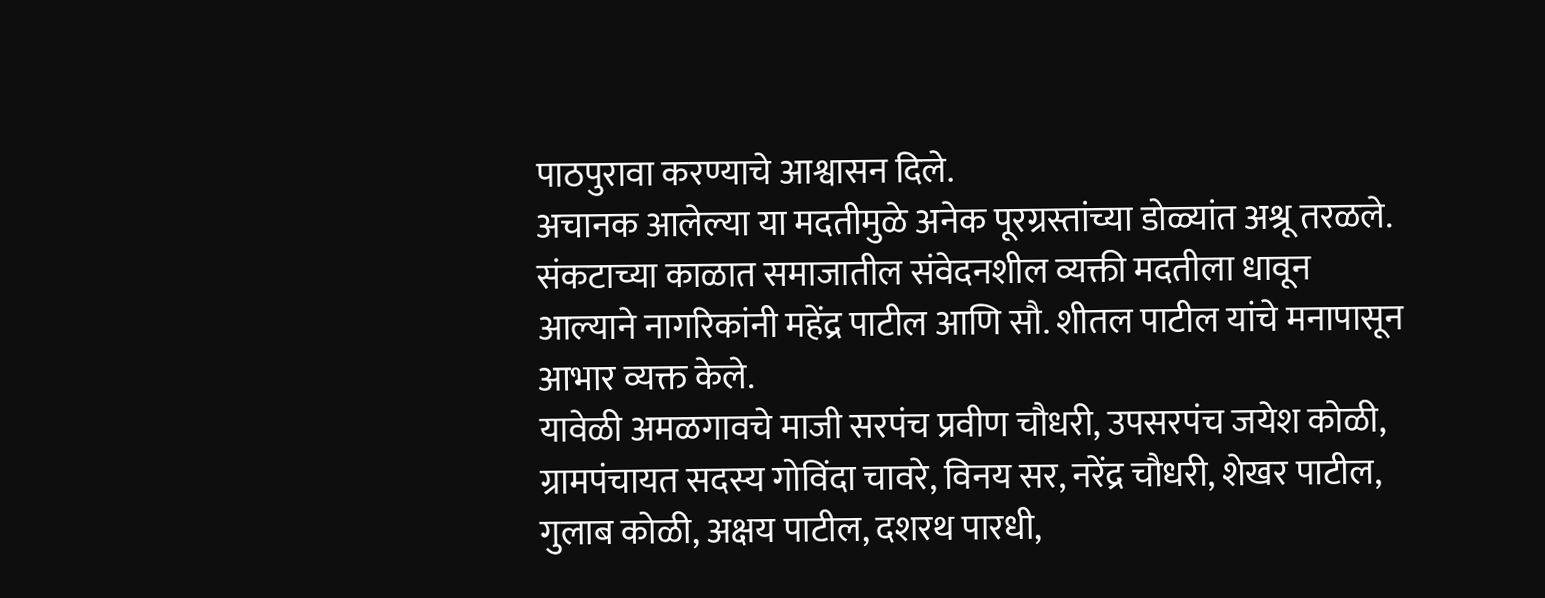पाठपुरावा करण्याचे आश्वासन दिले.
अचानक आलेल्या या मदतीमुळे अनेक पूरग्रस्तांच्या डोळ्यांत अश्रू तरळले. संकटाच्या काळात समाजातील संवेदनशील व्यक्ती मदतीला धावून आल्याने नागरिकांनी महेंद्र पाटील आणि सौ. शीतल पाटील यांचे मनापासून आभार व्यक्त केले.
यावेळी अमळगावचे माजी सरपंच प्रवीण चौधरी, उपसरपंच जयेश कोळी, ग्रामपंचायत सदस्य गोविंदा चावरे, विनय सर, नरेंद्र चौधरी, शेखर पाटील, गुलाब कोळी, अक्षय पाटील, दशरथ पारधी,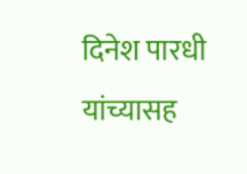दिनेश पारधी यांच्यासह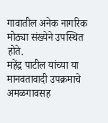गावातील अनेक नागरिक मोठ्या संख्येने उपस्थित होते.
महेंद्र पाटील यांच्या या मानवतावादी उपक्रमाचे अमळगावसह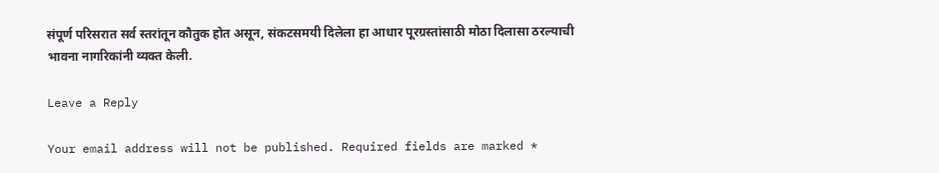संपूर्ण परिसरात सर्व स्तरांतून कौतुक होत असून, संकटसमयी दिलेला हा आधार पूरग्रस्तांसाठी मोठा दिलासा ठरल्याची भावना नागरिकांनी व्यक्त केली.

Leave a Reply

Your email address will not be published. Required fields are marked *